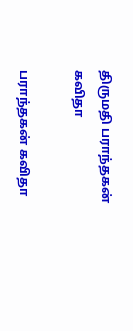திருமதி பராந்தகன் கவிதா

பராந்தகன் கவிதா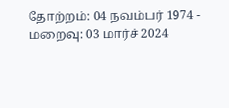தோற்றம்: 04 நவம்பர் 1974 - மறைவு: 03 மார்ச் 2024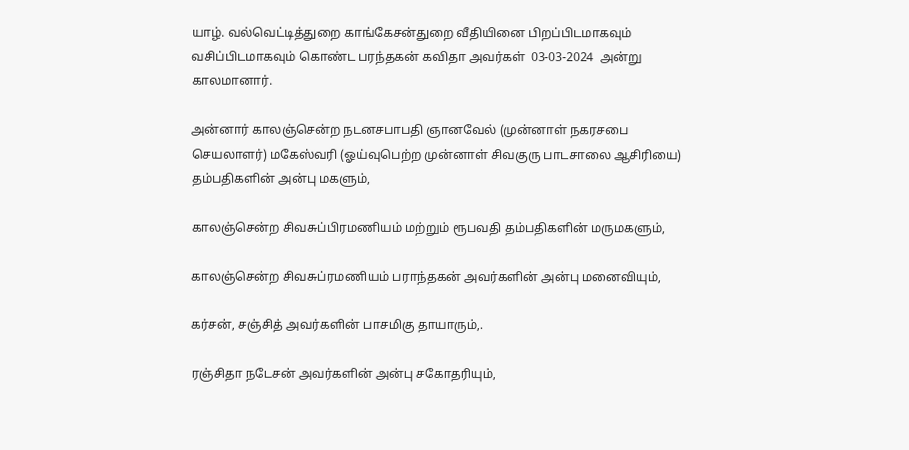யாழ். வல்வெட்டித்துறை காங்கேசன்துறை வீதியினை பிறப்பிடமாகவும் வசிப்பிடமாகவும் கொண்ட பரந்தகன் கவிதா அவர்கள்  03-03-2024  அன்று காலமானார்.

அன்னார் காலஞ்சென்ற நடனசபாபதி ஞானவேல் (முன்னாள் நகரசபை செயலாளர்) மகேஸ்வரி (ஓய்வுபெற்ற முன்னாள் சிவகுரு பாடசாலை ஆசிரியை) தம்பதிகளின் அன்பு மகளும்,

காலஞ்சென்ற சிவசுப்பிரமணியம் மற்றும் ரூபவதி தம்பதிகளின் மருமகளும்,

காலஞ்சென்ற சிவசுப்ரமணியம் பராந்தகன் அவர்களின் அன்பு மனைவியும்,

கர்சன், சஞ்சித் அவர்களின் பாசமிகு தாயாரும்,.

ரஞ்சிதா நடேசன் அவர்களின் அன்பு சகோதரியும்,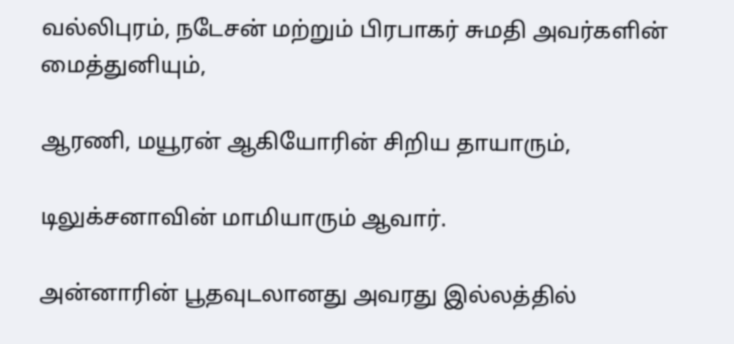வல்லிபுரம், நடேசன் மற்றும் பிரபாகர் சுமதி அவர்களின் மைத்துனியும்,

ஆரணி, மயூரன் ஆகியோரின் சிறிய தாயாரும்,

டிலுக்சனாவின் மாமியாரும் ஆவார்.

அன்னாரின் பூதவுடலானது அவரது இல்லத்தில்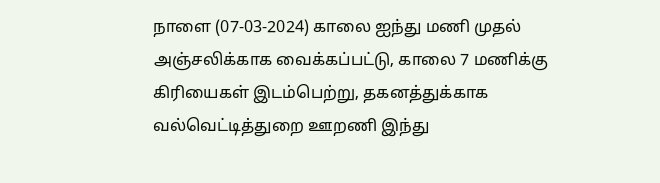நாளை (07-03-2024) காலை ஐந்து மணி முதல் அஞ்சலிக்காக வைக்கப்பட்டு, காலை 7 மணிக்கு கிரியைகள் இடம்பெற்று, தகனத்துக்காக வல்வெட்டித்துறை ஊறணி இந்து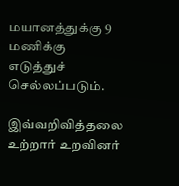மயானத்துக்கு 9 மணிக்கு எடுத்துச் செல்லப்படும்.

இவ்வறிவித்தலை உற்றார் உறவினர்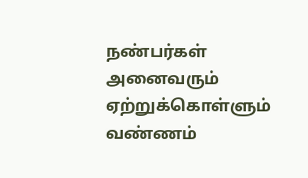நண்பர்கள் அனைவரும் ஏற்றுக்கொள்ளும் வண்ணம்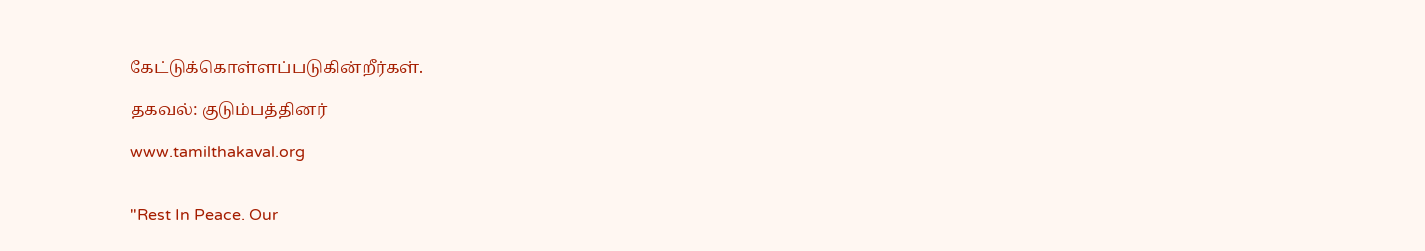கேட்டுக்கொள்ளப்படுகின்றீர்கள்.

தகவல்: குடும்பத்தினர்

www.tamilthakaval.org


"Rest In Peace. Our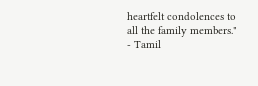heartfelt condolences to all the family members."
- Tamil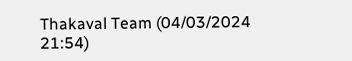Thakaval Team (04/03/2024 21:54)